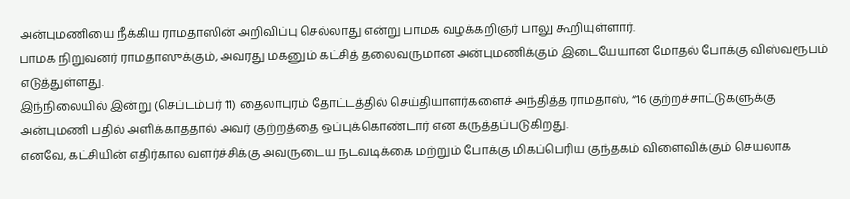அன்புமணியை நீக்கிய ராமதாஸின் அறிவிப்பு செல்லாது என்று பாமக வழக்கறிஞர் பாலு கூறியுள்ளார்.
பாமக நிறுவனர் ராமதாஸுக்கும், அவரது மகனும் கட்சித் தலைவருமான அன்புமணிக்கும் இடையேயான மோதல் போக்கு விஸ்வரூபம் எடுத்துள்ளது.
இந்நிலையில் இன்று (செப்டம்பர் 11) தைலாபுரம் தோட்டத்தில் செய்தியாளர்களைச் அந்தித்த ராமதாஸ், “16 குற்றச்சாட்டுகளுக்கு அன்புமணி பதில் அளிக்காததால் அவர் குற்றத்தை ஒப்புக்கொண்டார் என கருத்தப்படுகிறது.
எனவே, கட்சியின் எதிர்கால வளர்ச்சிக்கு அவருடைய நடவடிக்கை மற்றும் போக்கு மிகப்பெரிய குந்தகம் விளைவிக்கும் செயலாக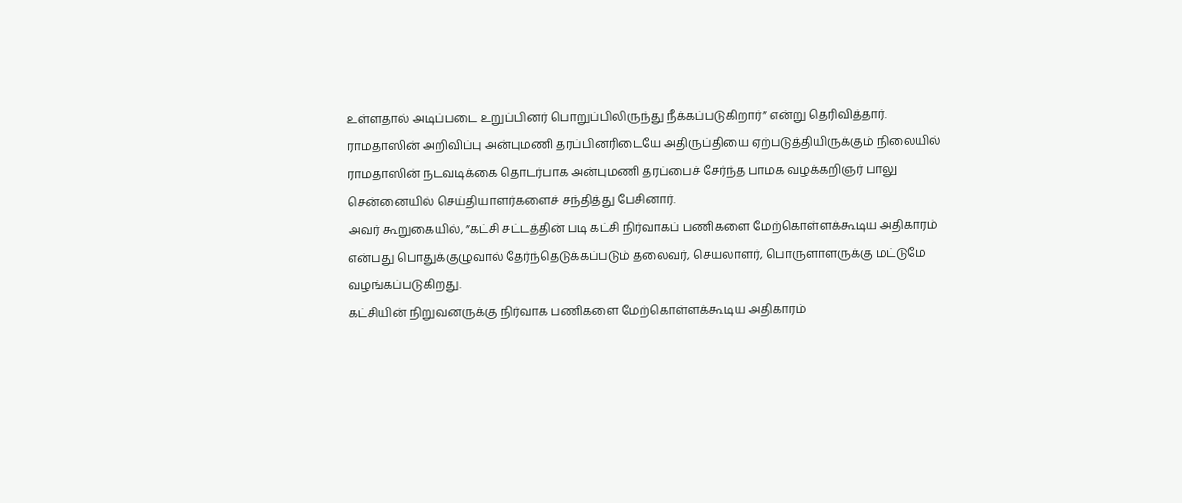உள்ளதால் அடிப்படை உறுப்பினர் பொறுப்பிலிருந்து நீக்கப்படுகிறார்” என்று தெரிவித்தார்.
ராமதாஸின் அறிவிப்பு அன்புமணி தரப்பினரிடையே அதிருப்தியை ஏற்படுத்தியிருக்கும் நிலையில் ராமதாஸின் நடவடிக்கை தொடர்பாக அன்புமணி தரப்பைச் சேர்ந்த பாமக வழக்கறிஞர் பாலு சென்னையில் செய்தியாளர்களைச் சந்தித்து பேசினார்.
அவர் கூறுகையில், ”கட்சி சட்டத்தின் படி கட்சி நிர்வாகப் பணிகளை மேற்கொள்ளக்கூடிய அதிகாரம் என்பது பொதுக்குழுவால் தேர்ந்தெடுக்கப்படும் தலைவர், செயலாளர், பொருளாளருக்கு மட்டுமே வழங்கப்படுகிறது.
கட்சியின் நிறுவனருக்கு நிர்வாக பணிகளை மேற்கொள்ளக்கூடிய அதிகாரம்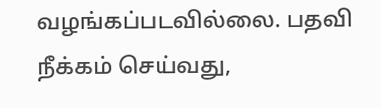வழங்கப்படவில்லை. பதவி நீக்கம் செய்வது,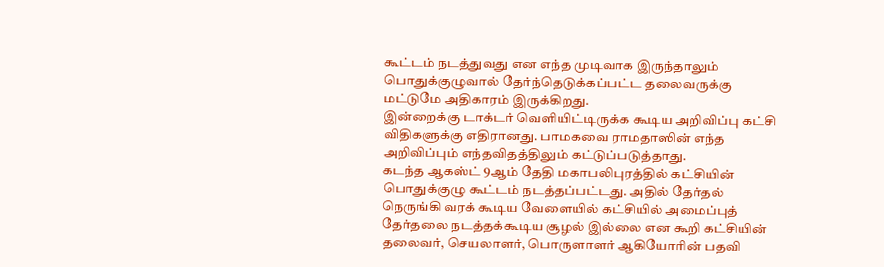கூட்டம் நடத்துவது என எந்த முடிவாக இருந்தாலும் பொதுக்குழுவால் தேர்ந்தெடுக்கப்பட்ட தலைவருக்கு மட்டுமே அதிகாரம் இருக்கிறது.
இன்றைக்கு டாக்டர் வெளியிட்டிருக்க கூடிய அறிவிப்பு கட்சி விதிகளுக்கு எதிரானது. பாமகவை ராமதாஸின் எந்த அறிவிப்பும் எந்தவிதத்திலும் கட்டுப்படுத்தாது.
கடந்த ஆகஸ்ட் 9ஆம் தேதி மகாபலிபுரத்தில் கட்சியின் பொதுக்குழு கூட்டம் நடத்தப்பட்டது. அதில் தேர்தல் நெருங்கி வரக் கூடிய வேளையில் கட்சியில் அமைப்புத் தேர்தலை நடத்தக்கூடிய சூழல் இல்லை என கூறி கட்சியின் தலைவர், செயலாளர், பொருளாளர் ஆகியோரின் பதவி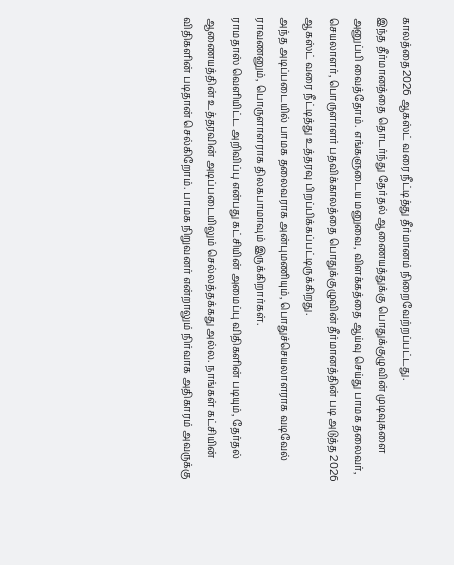காலத்தை2026 ஆகஸ்ட் வரை நீட்டித்து தீர்மானம் நிறைவேற்றப்பட்டது.
இந்த தீர்மானத்தை தொடர்ந்து தேர்தல் ஆணையத்துக்கு பொதுக்குழுவின் முடிவுகளை அனுப்பி வைத்தோம். எங்களுடைய மனுவை, விளக்கத்தை ஆய்வு செய்து பாமக தலைவர், செயலாளர், பொருளாளர் பதவிக்காலத்தை பொதுக்குழுவின் தீர்மானத்தின் படி அடுத்த 2026 ஆகஸ்ட் வரை நீட்டித்து உத்தரவு பிறப்பிக்கப்பட்டிருக்கிறது.
அந்த அடிப்படையில் பாமக தலைவராக அன்புமணியும், பொதுச்செயலாளராக வடிவேல் ராவணனும், பொருளாளராக திலகபாமாவும் இருக்கிறார்கள்.
ராமதாஸ் வெளியிட்ட அறிவிப்பு என்பது கட்சியின் அமைப்பு விதிகளின் படியும், தேர்தல் ஆணையத்தின் உத்தரவின் அடிப்படையிலும் செல்லத்தக்கது அல்ல. நாங்கள் கட்சியின் விதிகளின் படிதான் செல்கிறோம். பாமக நிறுவனர் என்றாலும் நிர்வாக அதிகாரம் அவருக்கு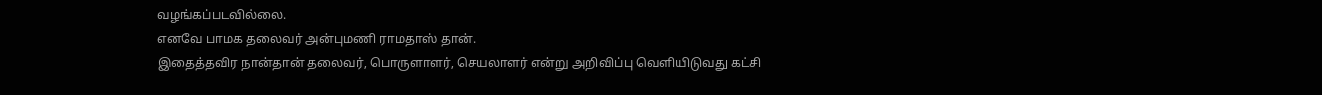வழங்கப்படவில்லை.
எனவே பாமக தலைவர் அன்புமணி ராமதாஸ் தான்.
இதைத்தவிர நான்தான் தலைவர், பொருளாளர், செயலாளர் என்று அறிவிப்பு வெளியிடுவது கட்சி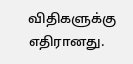விதிகளுக்கு எதிரானது.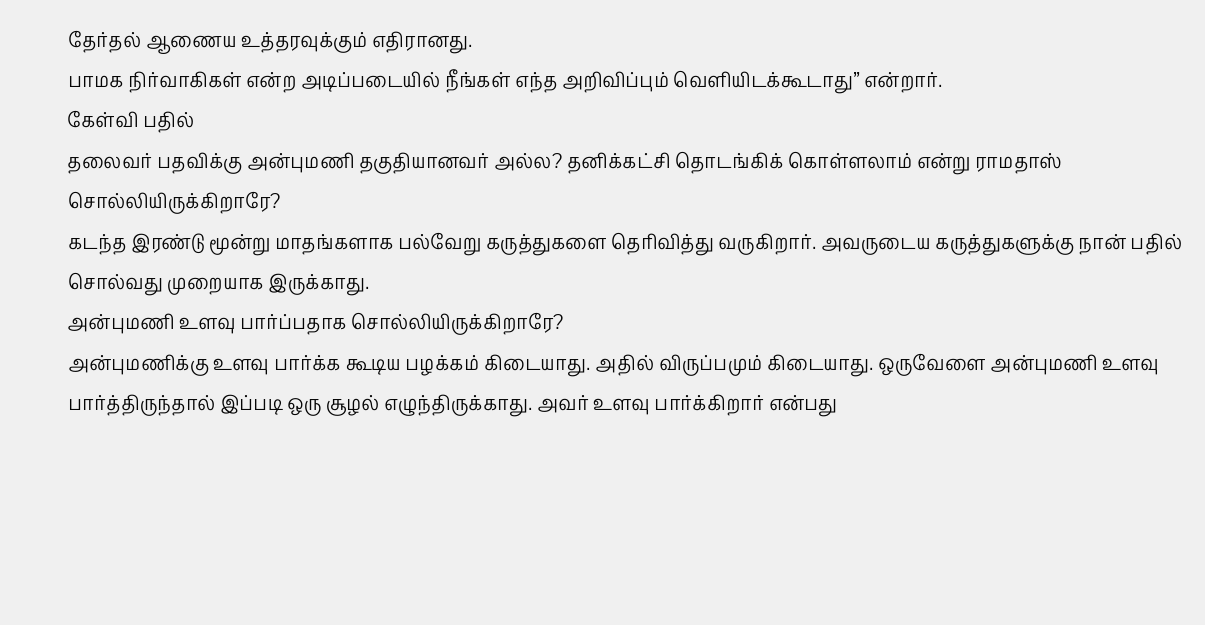தேர்தல் ஆணைய உத்தரவுக்கும் எதிரானது.
பாமக நிர்வாகிகள் என்ற அடிப்படையில் நீங்கள் எந்த அறிவிப்பும் வெளியிடக்கூடாது” என்றார்.
கேள்வி பதில்
தலைவர் பதவிக்கு அன்புமணி தகுதியானவர் அல்ல? தனிக்கட்சி தொடங்கிக் கொள்ளலாம் என்று ராமதாஸ் சொல்லியிருக்கிறாரே?
கடந்த இரண்டு மூன்று மாதங்களாக பல்வேறு கருத்துகளை தெரிவித்து வருகிறார். அவருடைய கருத்துகளுக்கு நான் பதில் சொல்வது முறையாக இருக்காது.
அன்புமணி உளவு பார்ப்பதாக சொல்லியிருக்கிறாரே?
அன்புமணிக்கு உளவு பார்க்க கூடிய பழக்கம் கிடையாது. அதில் விருப்பமும் கிடையாது. ஒருவேளை அன்புமணி உளவு பார்த்திருந்தால் இப்படி ஒரு சூழல் எழுந்திருக்காது. அவர் உளவு பார்க்கிறார் என்பது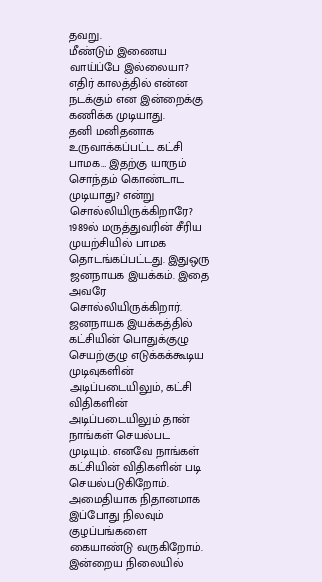தவறு.
மீண்டும் இணைய வாய்ப்பே இல்லையா?
எதிர் காலத்தில் என்ன நடக்கும் என இன்றைக்கு கணிக்க முடியாது.
தனி மனிதனாக உருவாக்கப்பட்ட கட்சி பாமக… இதற்கு யாரும் சொந்தம் கொண்டாட முடியாது? என்று சொல்லியிருக்கிறாரே?
1989ல் மருத்துவரின் சீரிய முயற்சியில் பாமக தொடங்கப்பட்டது. இதுஒரு ஜனநாயக இயக்கம். இதை அவரே சொல்லியிருக்கிறார். ஜனநாயக இயக்கத்தில் கட்சியின் பொதுக்குழு செயற்குழு எடுக்கக்கூடிய முடிவுகளின் அடிப்படையிலும், கட்சி விதிகளின் அடிப்படையிலும் தான் நாங்கள் செயல்பட முடியும். எனவே நாங்கள் கட்சியின் விதிகளின் படி செயல்படுகிறோம். அமைதியாக நிதானமாக இப்போது நிலவும் குழப்பங்களை கையாண்டு வருகிறோம்.
இன்றைய நிலையில்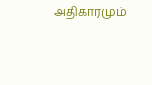அதிகாரமும்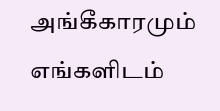அங்கீகாரமும் எங்களிடம்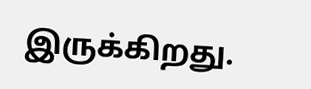இருக்கிறது.